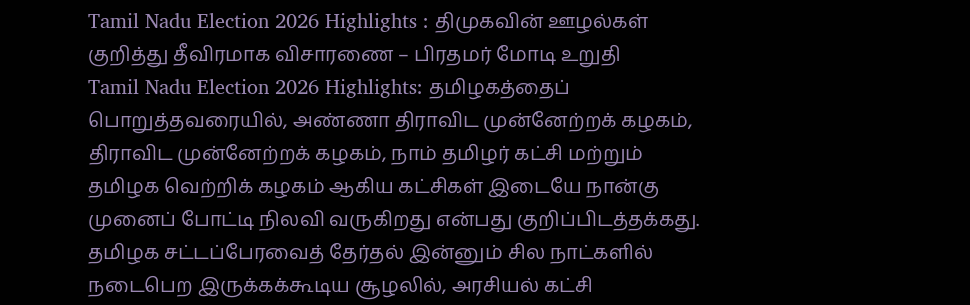Tamil Nadu Election 2026 Highlights : திமுகவின் ஊழல்கள் குறித்து தீவிரமாக விசாரணை – பிரதமர் மோடி உறுதி
Tamil Nadu Election 2026 Highlights: தமிழகத்தைப் பொறுத்தவரையில், அண்ணா திராவிட முன்னேற்றக் கழகம், திராவிட முன்னேற்றக் கழகம், நாம் தமிழர் கட்சி மற்றும் தமிழக வெற்றிக் கழகம் ஆகிய கட்சிகள் இடையே நான்கு முனைப் போட்டி நிலவி வருகிறது என்பது குறிப்பிடத்தக்கது.
தமிழக சட்டப்பேரவைத் தேர்தல் இன்னும் சில நாட்களில் நடைபெற இருக்கக்கூடிய சூழலில், அரசியல் கட்சி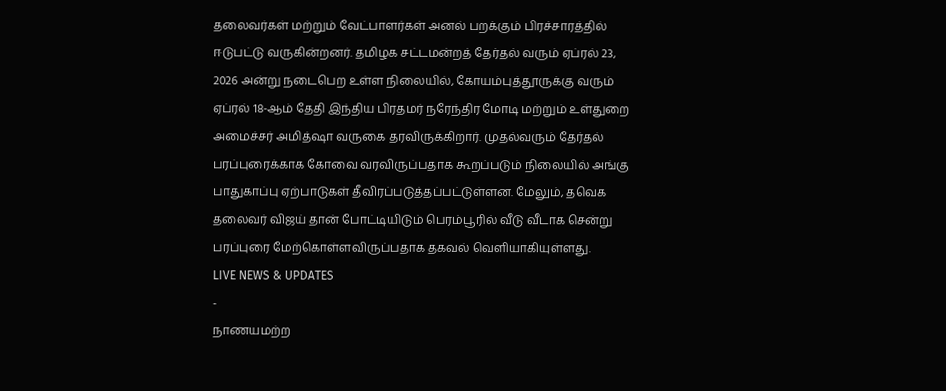தலைவர்கள் மற்றும் வேட்பாளர்கள் அனல் பறக்கும் பிரச்சாரத்தில் ஈடுபட்டு வருகின்றனர். தமிழக சட்டமன்றத் தேர்தல் வரும் ஏப்ரல் 23, 2026 அன்று நடைபெற உள்ள நிலையில், கோயம்புத்தூருக்கு வரும் ஏப்ரல் 18-ஆம் தேதி இந்திய பிரதமர் நரேந்திர மோடி மற்றும் உள்துறை அமைச்சர் அமித்ஷா வருகை தரவிருக்கிறார். முதல்வரும் தேர்தல் பரப்புரைக்காக கோவை வரவிருப்பதாக கூறப்படும் நிலையில் அங்கு பாதுகாப்பு ஏற்பாடுகள் தீவிரப்படுத்தப்பட்டுள்ளன. மேலும், தவெக தலைவர் விஜய் தான் போட்டியிடும் பெரம்பூரில் வீடு வீடாக சென்று பரப்புரை மேற்கொள்ளவிருப்பதாக தகவல் வெளியாகியுள்ளது.
LIVE NEWS & UPDATES
-
நாணயமற்ற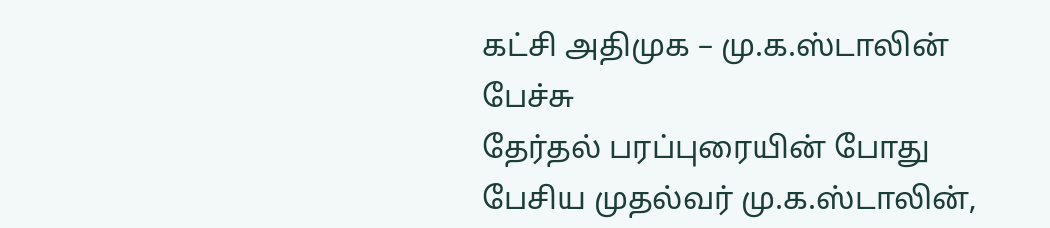கட்சி அதிமுக – மு.க.ஸ்டாலின் பேச்சு
தேர்தல் பரப்புரையின் போது பேசிய முதல்வர் மு.க.ஸ்டாலின்,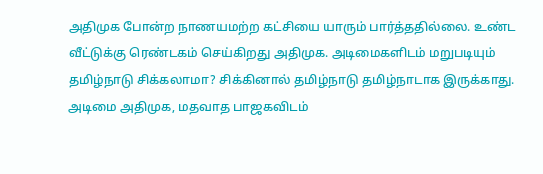அதிமுக போன்ற நாணயமற்ற கட்சியை யாரும் பார்த்ததில்லை. உண்ட வீட்டுக்கு ரெண்டகம் செய்கிறது அதிமுக. அடிமைகளிடம் மறுபடியும் தமிழ்நாடு சிக்கலாமா? சிக்கினால் தமிழ்நாடு தமிழ்நாடாக இருக்காது. அடிமை அதிமுக, மதவாத பாஜகவிடம்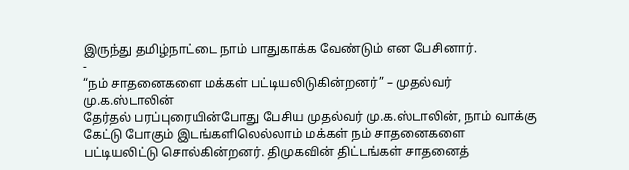இருந்து தமிழ்நாட்டை நாம் பாதுகாக்க வேண்டும் என பேசினார்.
-
“நம் சாதனைகளை மக்கள் பட்டியலிடுகின்றனர்” – முதல்வர் மு.க.ஸ்டாலின்
தேர்தல் பரப்புரையின்போது பேசிய முதல்வர் மு.க.ஸ்டாலின், நாம் வாக்கு கேட்டு போகும் இடங்களிலெல்லாம் மக்கள் நம் சாதனைகளை பட்டியலிட்டு சொல்கின்றனர். திமுகவின் திட்டங்கள் சாதனைத்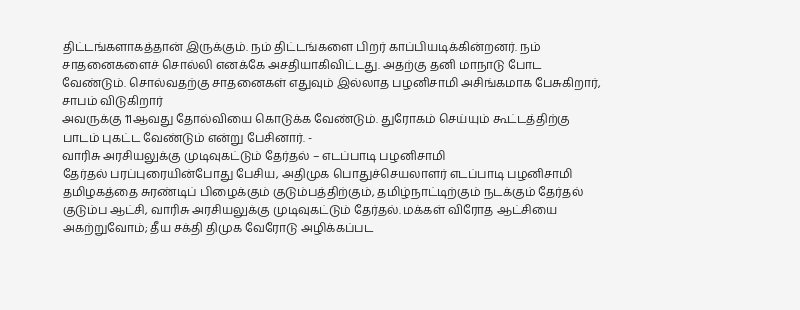திட்டங்களாகத்தான் இருக்கும். நம் திட்டங்களை பிறர் காப்பியடிக்கின்றனர். நம் சாதனைகளைச் சொல்லி எனக்கே அசதியாகிவிட்டது. அதற்கு தனி மாநாடு போட வேண்டும். சொல்வதற்கு சாதனைகள் எதுவும் இல்லாத பழனிசாமி அசிங்கமாக பேசுகிறார், சாபம் விடுகிறார்
அவருக்கு 11ஆவது தோல்வியை கொடுக்க வேண்டும். துரோகம் செய்யும் கூட்டத்திற்கு பாடம் புகட்ட வேண்டும் என்று பேசினார். -
வாரிசு அரசியலுக்கு முடிவுகட்டும் தேர்தல் – எடப்பாடி பழனிசாமி
தேர்தல் பரப்புரையின்போது பேசிய, அதிமுக பொதுச்செயலாளர் எடப்பாடி பழனிசாமி தமிழகத்தை சுரண்டிப் பிழைக்கும் குடும்பத்திற்கும், தமிழ்நாட்டிற்கும் நடக்கும் தேர்தல்
குடும்ப ஆட்சி, வாரிசு அரசியலுக்கு முடிவுகட்டும் தேர்தல். மக்கள் விரோத ஆட்சியை அகற்றுவோம்; தீய சக்தி திமுக வேரோடு அழிக்கப்பட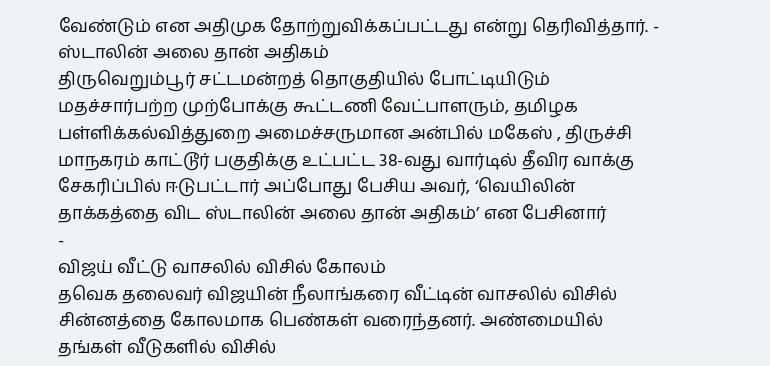வேண்டும் என அதிமுக தோற்றுவிக்கப்பட்டது என்று தெரிவித்தார். -
ஸ்டாலின் அலை தான் அதிகம்
திருவெறும்பூர் சட்டமன்றத் தொகுதியில் போட்டியிடும் மதச்சார்பற்ற முற்போக்கு கூட்டணி வேட்பாளரும், தமிழக பள்ளிக்கல்வித்துறை அமைச்சருமான அன்பில் மகேஸ் , திருச்சி மாநகரம் காட்டூர் பகுதிக்கு உட்பட்ட 38-வது வார்டில் தீவிர வாக்கு சேகரிப்பில் ஈடுபட்டார் அப்போது பேசிய அவர், ‘வெயிலின் தாக்கத்தை விட ஸ்டாலின் அலை தான் அதிகம்’ என பேசினார்
-
விஜய் வீட்டு வாசலில் விசில் கோலம்
தவெக தலைவர் விஜயின் நீலாங்கரை வீட்டின் வாசலில் விசில் சின்னத்தை கோலமாக பெண்கள் வரைந்தனர். அண்மையில் தங்கள் வீடுகளில் விசில்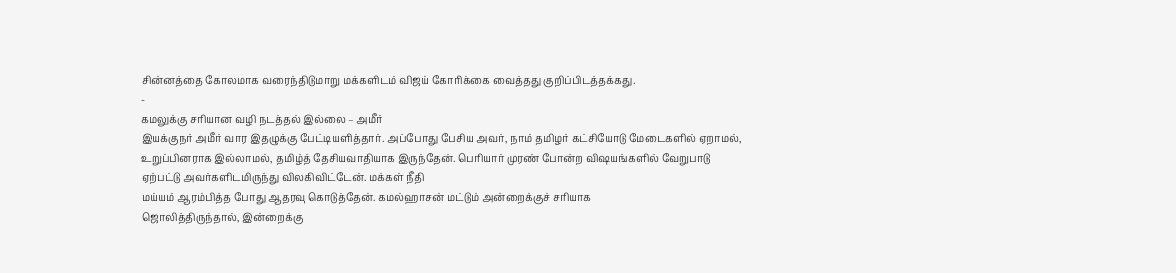சின்னத்தை கோலமாக வரைந்திடுமாறு மக்களிடம் விஜய் கோரிக்கை வைத்தது குறிப்பிடத்தக்கது.
-
கமலுக்கு சரியான வழி நடத்தல் இல்லை – அமீர்
இயக்குநர் அமீர் வார இதழுக்கு பேட்டியளித்தார். அப்போது பேசிய அவர், நாம் தமிழர் கட்சியோடு மேடைகளில் ஏறாமல், உறுப்பினராக இல்லாமல், தமிழ்த் தேசியவாதியாக இருந்தேன். பெரியார் முரண் போன்ற விஷயங்களில் வேறுபாடு ஏற்பட்டு அவர்களிடமிருந்து விலகிவிட்டேன். மக்கள் நீதி
மய்யம் ஆரம்பித்த போது ஆதரவு கொடுத்தேன். கமல்ஹாசன் மட்டும் அன்றைக்குச் சரியாக
ஜொலித்திருந்தால், இன்றைக்கு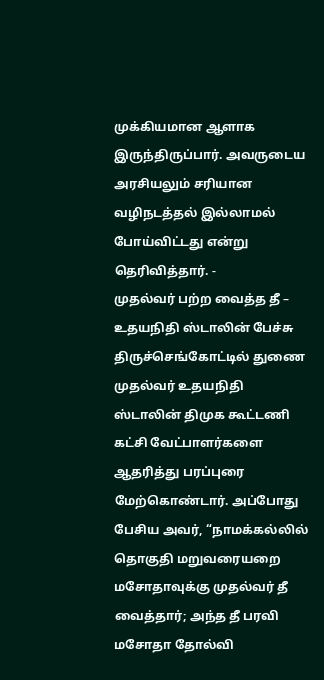முக்கியமான ஆளாக இருந்திருப்பார். அவருடைய அரசியலும் சரியான வழிநடத்தல் இல்லாமல் போய்விட்டது என்று தெரிவித்தார். -
முதல்வர் பற்ற வைத்த தீ – உதயநிதி ஸ்டாலின் பேச்சு
திருச்செங்கோட்டில் துணை முதல்வர் உதயநிதி ஸ்டாலின் திமுக கூட்டணி கட்சி வேட்பாளர்களை ஆதரித்து பரப்புரை மேற்கொண்டார். அப்போது பேசிய அவர், “நாமக்கல்லில் தொகுதி மறுவரையறை மசோதாவுக்கு முதல்வர் தீ வைத்தார்; அந்த தீ பரவி மசோதா தோல்வி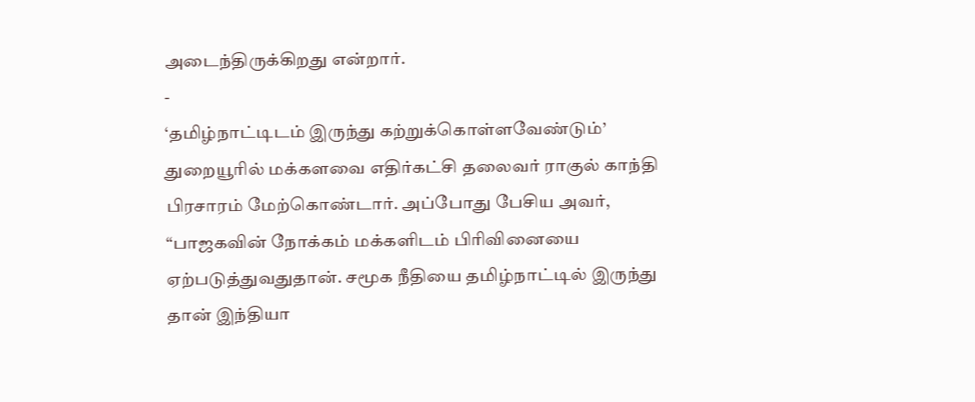அடைந்திருக்கிறது என்றார்.
-
‘தமிழ்நாட்டிடம் இருந்து கற்றுக்கொள்ளவேண்டும்’
துறையூரில் மக்களவை எதிர்கட்சி தலைவர் ராகுல் காந்தி பிரசாரம் மேற்கொண்டார். அப்போது பேசிய அவர், “பாஜகவின் நோக்கம் மக்களிடம் பிரிவினையை ஏற்படுத்துவதுதான். சமூக நீதியை தமிழ்நாட்டில் இருந்து தான் இந்தியா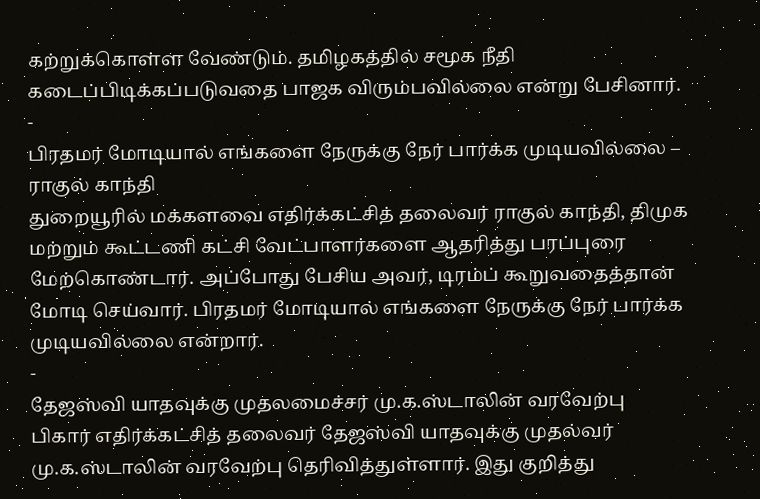கற்றுக்கொள்ள வேண்டும். தமிழகத்தில் சமூக நீதி கடைப்பிடிக்கப்படுவதை பாஜக விரும்பவில்லை என்று பேசினார்.
-
பிரதமர் மோடியால் எங்களை நேருக்கு நேர் பார்க்க முடியவில்லை – ராகுல் காந்தி
துறையூரில் மக்களவை எதிர்க்கட்சித் தலைவர் ராகுல் காந்தி, திமுக மற்றும் கூட்டணி கட்சி வேட்பாளர்களை ஆதரித்து பரப்புரை மேற்கொண்டார். அப்போது பேசிய அவர், டிரம்ப் கூறுவதைத்தான் மோடி செய்வார். பிரதமர் மோடியால் எங்களை நேருக்கு நேர் பார்க்க முடியவில்லை என்றார்.
-
தேஜஸ்வி யாதவுக்கு முதலமைச்சர் மு.க.ஸ்டாலின் வரவேற்பு
பிகார் எதிர்க்கட்சித் தலைவர் தேஜஸ்வி யாதவுக்கு முதல்வர் மு.க.ஸ்டாலின் வரவேற்பு தெரிவித்துள்ளார். இது குறித்து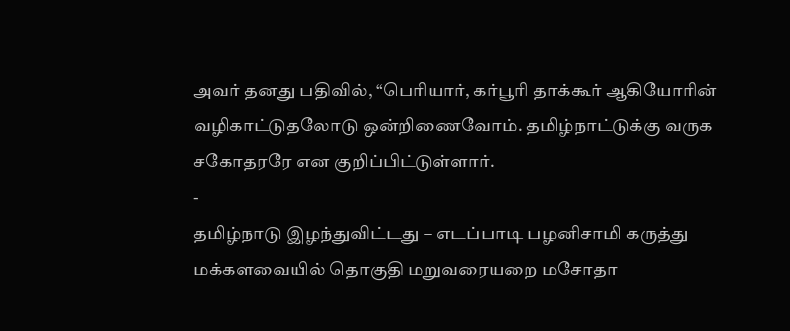அவர் தனது பதிவில், “பெரியார், கர்பூரி தாக்கூர் ஆகியோரின் வழிகாட்டுதலோடு ஒன்றிணைவோம். தமிழ்நாட்டுக்கு வருக சகோதரரே என குறிப்பிட்டுள்ளார்.
-
தமிழ்நாடு இழந்துவிட்டது – எடப்பாடி பழனிசாமி கருத்து
மக்களவையில் தொகுதி மறுவரையறை மசோதா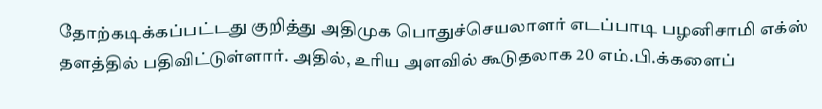தோற்கடிக்கப்பட்டது குறித்து அதிமுக பொதுச்செயலாளர் எடப்பாடி பழனிசாமி எக்ஸ் தளத்தில் பதிவிட்டுள்ளார். அதில், உரிய அளவில் கூடுதலாக 20 எம்.பி.க்களைப்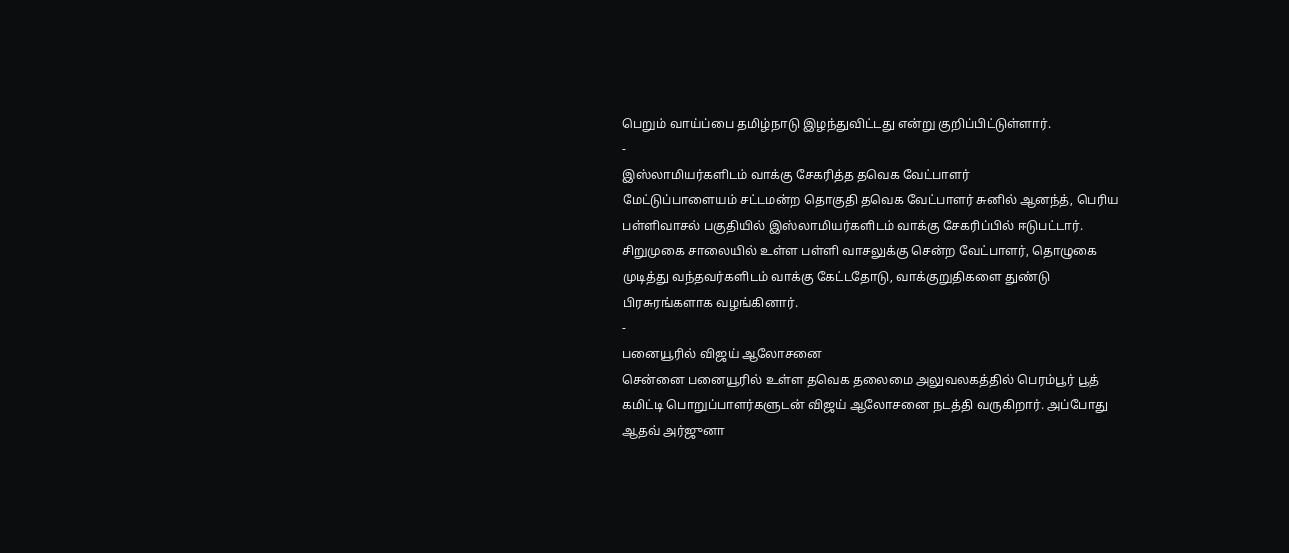பெறும் வாய்ப்பை தமிழ்நாடு இழந்துவிட்டது என்று குறிப்பிட்டுள்ளார்.
-
இஸ்லாமியர்களிடம் வாக்கு சேகரித்த தவெக வேட்பாளர்
மேட்டுப்பாளையம் சட்டமன்ற தொகுதி தவெக வேட்பாளர் சுனில் ஆனந்த், பெரிய பள்ளிவாசல் பகுதியில் இஸ்லாமியர்களிடம் வாக்கு சேகரிப்பில் ஈடுபட்டார். சிறுமுகை சாலையில் உள்ள பள்ளி வாசலுக்கு சென்ற வேட்பாளர், தொழுகை முடித்து வந்தவர்களிடம் வாக்கு கேட்டதோடு, வாக்குறுதிகளை துண்டு பிரசுரங்களாக வழங்கினார்.
-
பனையூரில் விஜய் ஆலோசனை
சென்னை பனையூரில் உள்ள தவெக தலைமை அலுவலகத்தில் பெரம்பூர் பூத் கமிட்டி பொறுப்பாளர்களுடன் விஜய் ஆலோசனை நடத்தி வருகிறார். அப்போது ஆதவ் அர்ஜுனா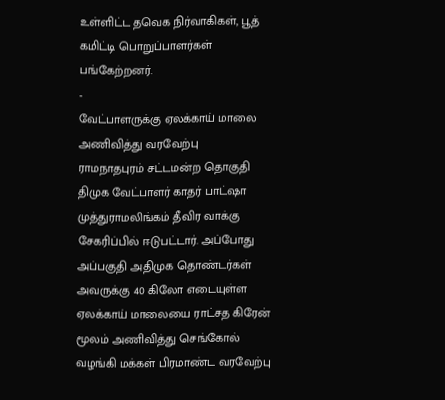உள்ளிட்ட தவெக நிர்வாகிகள், பூத் கமிட்டி பொறுப்பாளர்கள் பங்கேற்றனர்.
-
வேட்பாளருக்கு ஏலக்காய் மாலை அணிவித்து வரவேற்பு
ராமநாதபுரம் சட்டமன்ற தொகுதி திமுக வேட்பாளர் காதர் பாட்ஷா முத்துராமலிங்கம் தீவிர வாக்கு சேகரிப்பில் ஈடுபட்டார். அப்போது அப்பகுதி அதிமுக தொண்டர்கள் அவருக்கு 40 கிலோ எடையுள்ள ஏலக்காய் மாலையை ராட்சத கிரேன் மூலம் அணிவித்து செங்கோல் வழங்கி மக்கள் பிரமாண்ட வரவேற்பு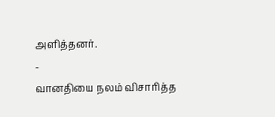அளித்தனர்.
-
வானதியை நலம் விசாரித்த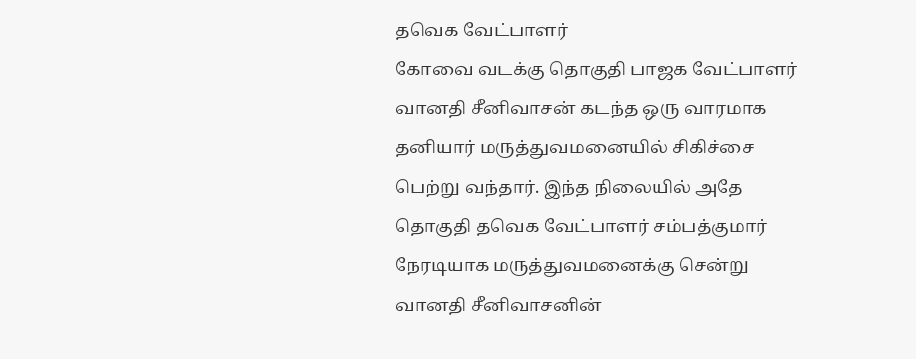தவெக வேட்பாளர்
கோவை வடக்கு தொகுதி பாஜக வேட்பாளர் வானதி சீனிவாசன் கடந்த ஒரு வாரமாக தனியார் மருத்துவமனையில் சிகிச்சை பெற்று வந்தார். இந்த நிலையில் அதே தொகுதி தவெக வேட்பாளர் சம்பத்குமார் நேரடியாக மருத்துவமனைக்கு சென்று வானதி சீனிவாசனின்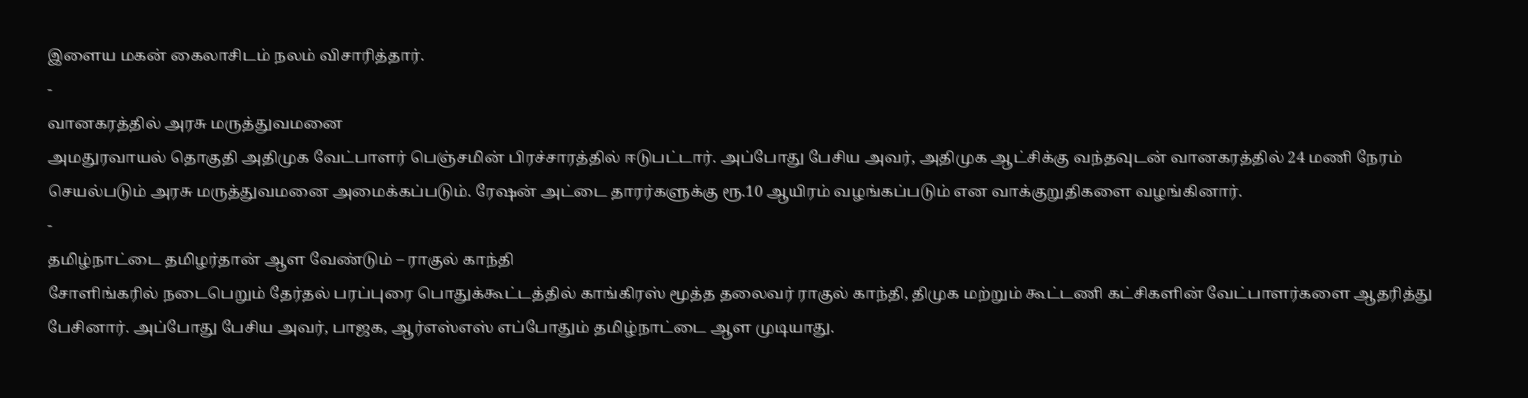இளைய மகன் கைலாசிடம் நலம் விசாரித்தார்.
-
வானகரத்தில் அரசு மருத்துவமனை
அமதுரவாயல் தொகுதி அதிமுக வேட்பாளர் பெஞ்சமின் பிரச்சாரத்தில் ஈடுபட்டார். அப்போது பேசிய அவர், அதிமுக ஆட்சிக்கு வந்தவுடன் வானகரத்தில் 24 மணி நேரம் செயல்படும் அரசு மருத்துவமனை அமைக்கப்படும். ரேஷன் அட்டை தாரர்களுக்கு ரூ.10 ஆயிரம் வழங்கப்படும் என வாக்குறுதிகளை வழங்கினார்.
-
தமிழ்நாட்டை தமிழர்தான் ஆள வேண்டும் – ராகுல் காந்தி
சோளிங்கரில் நடைபெறும் தேர்தல் பரப்புரை பொதுக்கூட்டத்தில் காங்கிரஸ் மூத்த தலைவர் ராகுல் காந்தி, திமுக மற்றும் கூட்டணி கட்சிகளின் வேட்பாளர்களை ஆதரித்து பேசினார். அப்போது பேசிய அவர், பாஜக, ஆர்எஸ்எஸ் எப்போதும் தமிழ்நாட்டை ஆள முடியாது.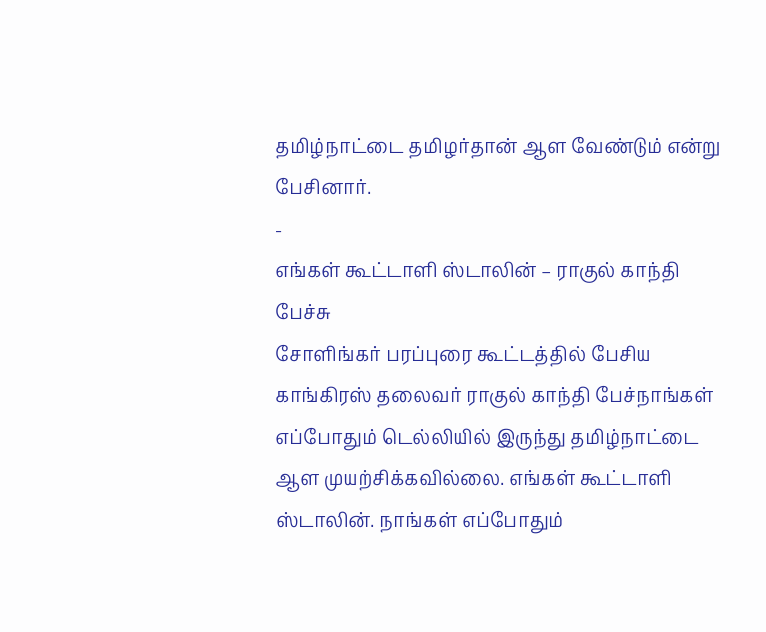தமிழ்நாட்டை தமிழர்தான் ஆள வேண்டும் என்று பேசினார்.
-
எங்கள் கூட்டாளி ஸ்டாலின் – ராகுல் காந்தி பேச்சு
சோளிங்கர் பரப்புரை கூட்டத்தில் பேசிய காங்கிரஸ் தலைவர் ராகுல் காந்தி பேச்நாங்கள் எப்போதும் டெல்லியில் இருந்து தமிழ்நாட்டை ஆள முயற்சிக்கவில்லை. எங்கள் கூட்டாளி ஸ்டாலின். நாங்கள் எப்போதும்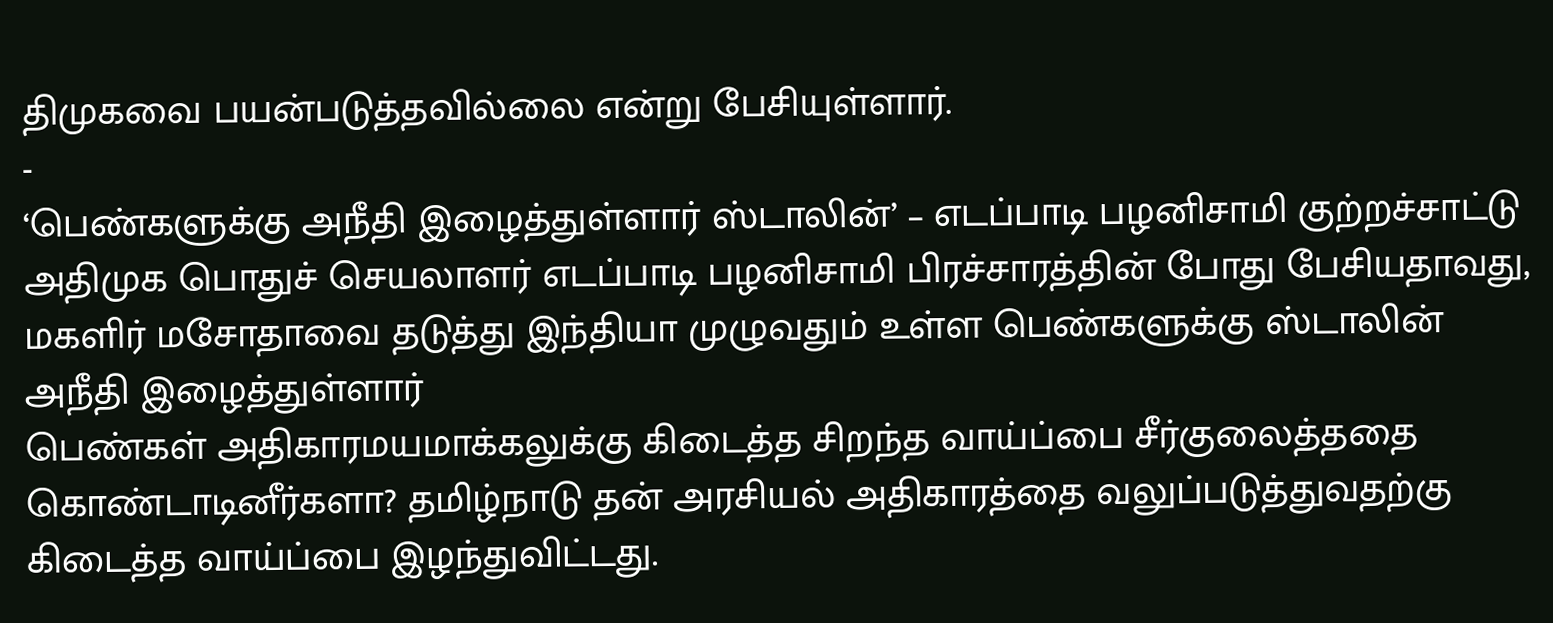திமுகவை பயன்படுத்தவில்லை என்று பேசியுள்ளார்.
-
‘பெண்களுக்கு அநீதி இழைத்துள்ளார் ஸ்டாலின்’ – எடப்பாடி பழனிசாமி குற்றச்சாட்டு
அதிமுக பொதுச் செயலாளர் எடப்பாடி பழனிசாமி பிரச்சாரத்தின் போது பேசியதாவது, மகளிர் மசோதாவை தடுத்து இந்தியா முழுவதும் உள்ள பெண்களுக்கு ஸ்டாலின் அநீதி இழைத்துள்ளார்
பெண்கள் அதிகாரமயமாக்கலுக்கு கிடைத்த சிறந்த வாய்ப்பை சீர்குலைத்ததை கொண்டாடினீர்களா? தமிழ்நாடு தன் அரசியல் அதிகாரத்தை வலுப்படுத்துவதற்கு கிடைத்த வாய்ப்பை இழந்துவிட்டது.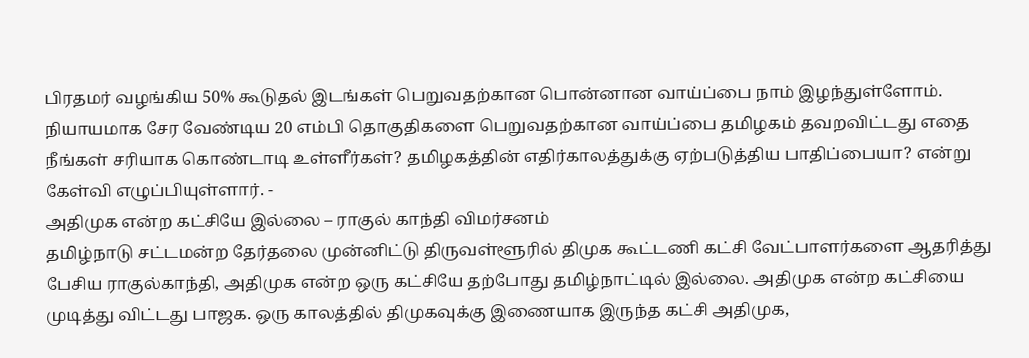பிரதமர் வழங்கிய 50% கூடுதல் இடங்கள் பெறுவதற்கான பொன்னான வாய்ப்பை நாம் இழந்துள்ளோம். நியாயமாக சேர வேண்டிய 20 எம்பி தொகுதிகளை பெறுவதற்கான வாய்ப்பை தமிழகம் தவறவிட்டது எதை நீங்கள் சரியாக கொண்டாடி உள்ளீர்கள்? தமிழகத்தின் எதிர்காலத்துக்கு ஏற்படுத்திய பாதிப்பையா? என்று கேள்வி எழுப்பியுள்ளார். -
அதிமுக என்ற கட்சியே இல்லை – ராகுல் காந்தி விமர்சனம்
தமிழ்நாடு சட்டமன்ற தேர்தலை முன்னிட்டு திருவள்ளூரில் திமுக கூட்டணி கட்சி வேட்பாளர்களை ஆதரித்து பேசிய ராகுல்காந்தி, அதிமுக என்ற ஒரு கட்சியே தற்போது தமிழ்நாட்டில் இல்லை. அதிமுக என்ற கட்சியை முடித்து விட்டது பாஜக. ஒரு காலத்தில் திமுகவுக்கு இணையாக இருந்த கட்சி அதிமுக,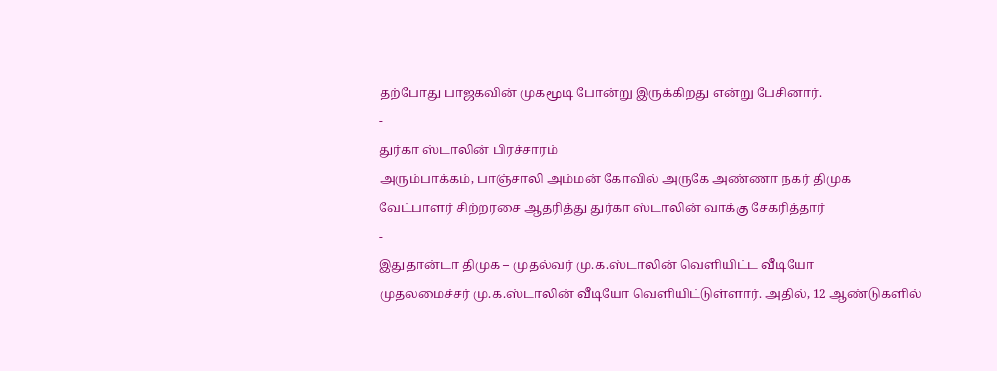தற்போது பாஜகவின் முகமூடி போன்று இருக்கிறது என்று பேசினார்.
-
துர்கா ஸ்டாலின் பிரச்சாரம்
அரும்பாக்கம், பாஞ்சாலி அம்மன் கோவில் அருகே அண்ணா நகர் திமுக வேட்பாளர் சிற்றரசை ஆதரித்து துர்கா ஸ்டாலின் வாக்கு சேகரித்தார்
-
இதுதான்டா திமுக – முதல்வர் மு.க.ஸ்டாலின் வெளியிட்ட வீடியோ
முதலமைச்சர் மு.க.ஸ்டாலின் வீடியோ வெளியிட்டுள்ளார். அதில், 12 ஆண்டுகளில்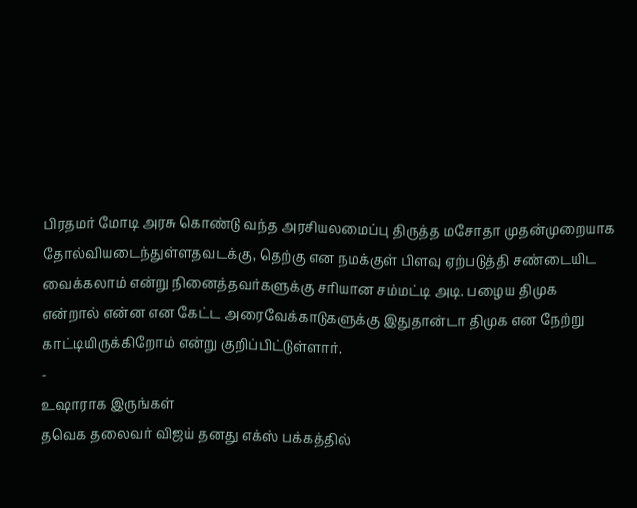பிரதமர் மோடி அரசு கொண்டு வந்த அரசியலமைப்பு திருத்த மசோதா முதன்முறையாக தோல்வியடைந்துள்ளதவடக்கு, தெற்கு என நமக்குள் பிளவு ஏற்படுத்தி சண்டையிட வைக்கலாம் என்று நினைத்தவர்களுக்கு சரியான சம்மட்டி அடி. பழைய திமுக என்றால் என்ன என கேட்ட அரைவேக்காடுகளுக்கு இதுதான்டா திமுக என நேற்று காட்டியிருக்கிறோம் என்று குறிப்பிட்டுள்ளார்.
-
உஷாராக இருங்கள்
தவெக தலைவர் விஜய் தனது எக்ஸ் பக்கத்தில்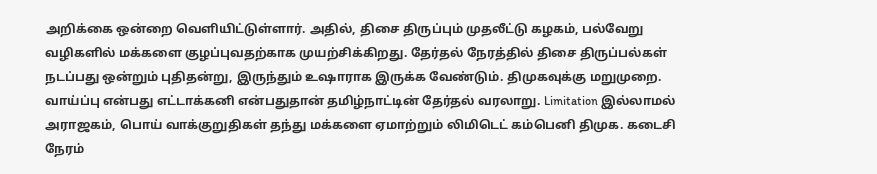அறிக்கை ஒன்றை வெளியிட்டுள்ளார். அதில், திசை திருப்பும் முதலீட்டு கழகம், பல்வேறு வழிகளில் மக்களை குழப்புவதற்காக முயற்சிக்கிறது. தேர்தல் நேரத்தில் திசை திருப்பல்கள் நடப்பது ஒன்றும் புதிதன்று, இருந்தும் உஷாராக இருக்க வேண்டும். திமுகவுக்கு மறுமுறை. வாய்ப்பு என்பது எட்டாக்கனி என்பதுதான் தமிழ்நாட்டின் தேர்தல் வரலாறு. Limitation இல்லாமல் அராஜகம், பொய் வாக்குறுதிகள் தந்து மக்களை ஏமாற்றும் லிமிடெட் கம்பெனி திமுக. கடைசி நேரம்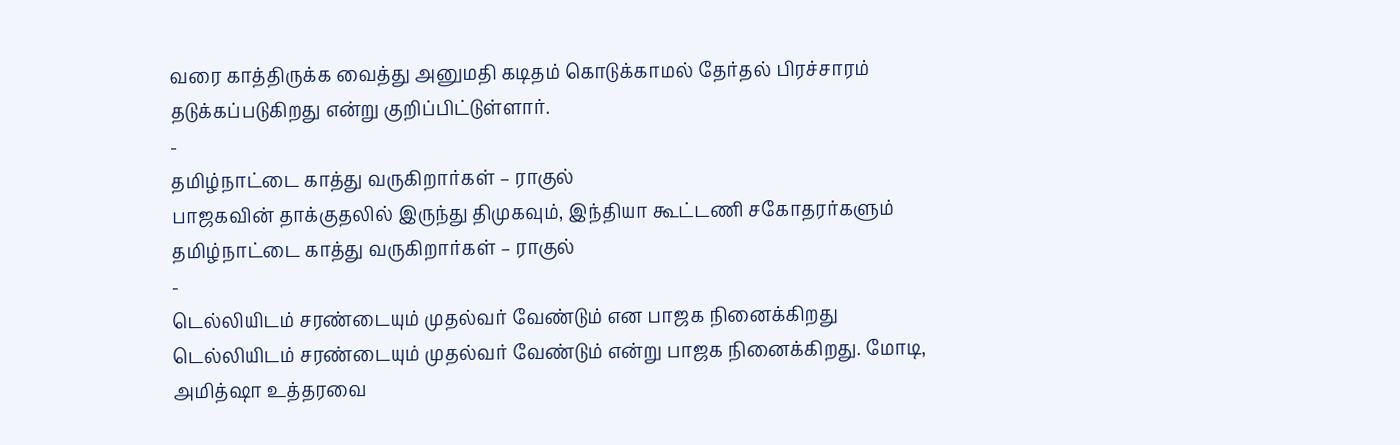வரை காத்திருக்க வைத்து அனுமதி கடிதம் கொடுக்காமல் தேர்தல் பிரச்சாரம் தடுக்கப்படுகிறது என்று குறிப்பிட்டுள்ளார்.
-
தமிழ்நாட்டை காத்து வருகிறார்கள் – ராகுல்
பாஜகவின் தாக்குதலில் இருந்து திமுகவும், இந்தியா கூட்டணி சகோதரர்களும் தமிழ்நாட்டை காத்து வருகிறார்கள் – ராகுல்
-
டெல்லியிடம் சரண்டையும் முதல்வர் வேண்டும் என பாஜக நினைக்கிறது
டெல்லியிடம் சரண்டையும் முதல்வர் வேண்டும் என்று பாஜக நினைக்கிறது. மோடி, அமித்ஷா உத்தரவை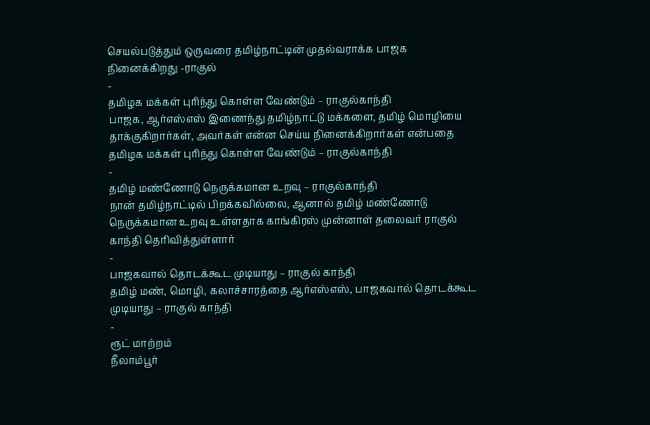செயல்படுத்தும் ஒருவரை தமிழ்நாட்டின் முதல்வராக்க பாஜக நினைக்கிறது -ராகுல்
-
தமிழக மக்கள் புரிந்து கொள்ள வேண்டும் – ராகுல்காந்தி
பாஜக, ஆர்எஸ்எஸ் இணைந்து தமிழ்நாட்டு மக்களை, தமிழ் மொழியை தாக்குகிறார்கள், அவர்கள் என்ன செய்ய நினைக்கிறார்கள் என்பதை தமிழக மக்கள் புரிந்து கொள்ள வேண்டும் – ராகுல்காந்தி
-
தமிழ் மண்ணோடு நெருக்கமான உறவு – ராகுல்காந்தி
நான் தமிழ்நாட்டில் பிறக்கவில்லை, ஆனால் தமிழ் மண்ணோடு நெருக்கமான உறவு உள்ளதாக காங்கிரஸ் முன்னாள் தலைவர் ராகுல் காந்தி தெரிவித்துள்ளார்
-
பாஜகவால் தொடக்கூட முடியாது – ராகுல் காந்தி
தமிழ் மண், மொழி, கலாச்சாரத்தை ஆர்எஸ்எஸ், பாஜகவால் தொடக்கூட முடியாது – ராகுல் காந்தி
-
ரூட் மாற்றம்
நீலாம்பூர்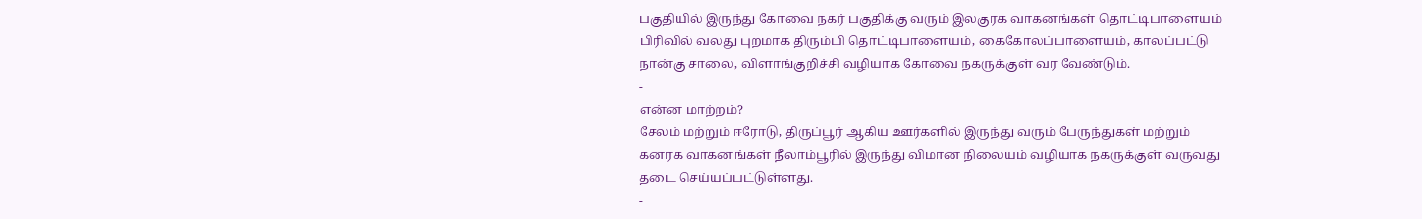பகுதியில் இருந்து கோவை நகர் பகுதிக்கு வரும் இலகுரக வாகனங்கள் தொட்டிபாளையம் பிரிவில் வலது புறமாக திரும்பி தொட்டிபாளையம், கைகோலப்பாளையம், காலப்பட்டு நான்கு சாலை, விளாங்குறிச்சி வழியாக கோவை நகருக்குள் வர வேண்டும்.
-
என்ன மாற்றம்?
சேலம் மற்றும் ஈரோடு, திருப்பூர் ஆகிய ஊர்களில் இருந்து வரும் பேருந்துகள் மற்றும் கனரக வாகனங்கள் நீலாம்பூரில் இருந்து விமான நிலையம் வழியாக நகருக்குள் வருவது தடை செய்யப்பட்டுள்ளது.
-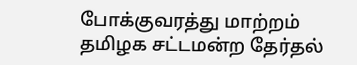போக்குவரத்து மாற்றம்
தமிழக சட்டமன்ற தேர்தல்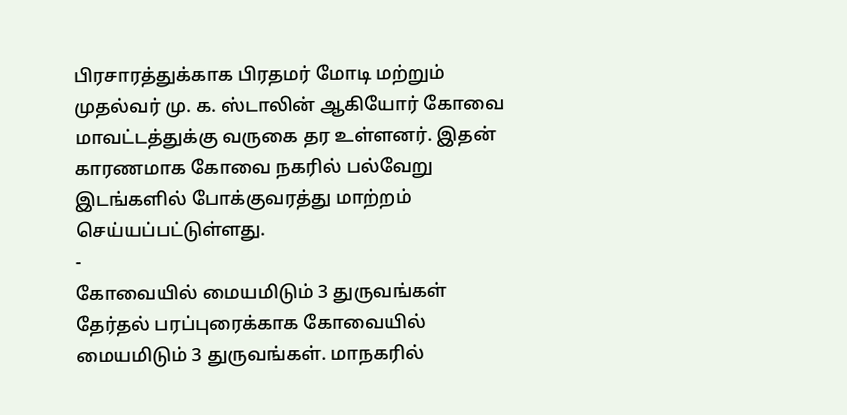பிரசாரத்துக்காக பிரதமர் மோடி மற்றும் முதல்வர் மு. க. ஸ்டாலின் ஆகியோர் கோவை மாவட்டத்துக்கு வருகை தர உள்ளனர். இதன் காரணமாக கோவை நகரில் பல்வேறு இடங்களில் போக்குவரத்து மாற்றம் செய்யப்பட்டுள்ளது.
-
கோவையில் மையமிடும் 3 துருவங்கள்
தேர்தல் பரப்புரைக்காக கோவையில் மையமிடும் 3 துருவங்கள். மாநகரில்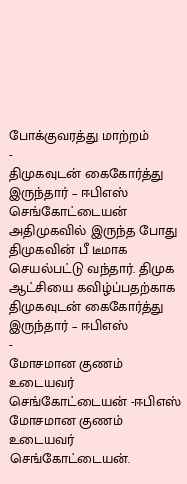போக்குவரத்து மாற்றம்
-
திமுகவுடன் கைகோர்த்து இருந்தார் – ஈபிஎஸ்
செங்கோட்டையன் அதிமுகவில் இருந்த போது திமுகவின் பீ டீமாக செயல்பட்டு வந்தார். திமுக ஆட்சியை கவிழ்ப்பதற்காக திமுகவுடன் கைகோர்த்து இருந்தார் – ஈபிஎஸ்
-
மோசமான குணம் உடையவர் செங்கோட்டையன் -ஈபிஎஸ்
மோசமான குணம் உடையவர் செங்கோட்டையன்.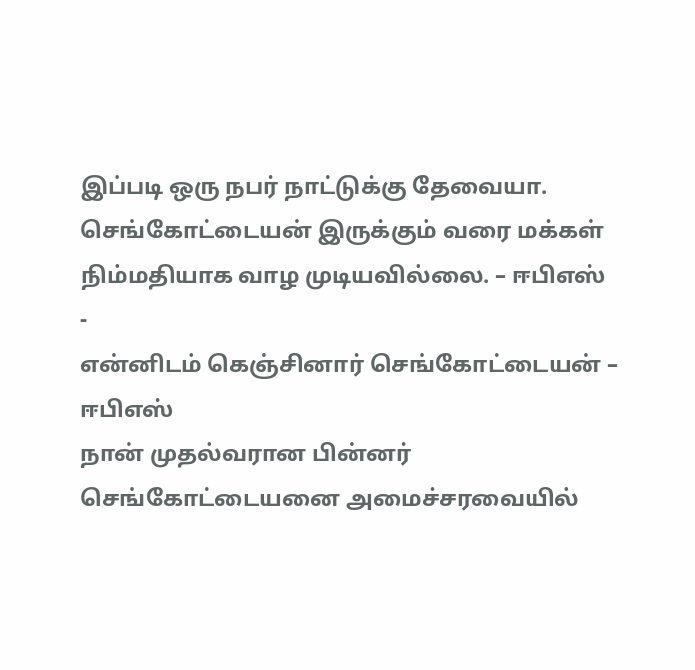இப்படி ஒரு நபர் நாட்டுக்கு தேவையா. செங்கோட்டையன் இருக்கும் வரை மக்கள் நிம்மதியாக வாழ முடியவில்லை. – ஈபிஎஸ்
-
என்னிடம் கெஞ்சினார் செங்கோட்டையன் – ஈபிஎஸ்
நான் முதல்வரான பின்னர் செங்கோட்டையனை அமைச்சரவையில்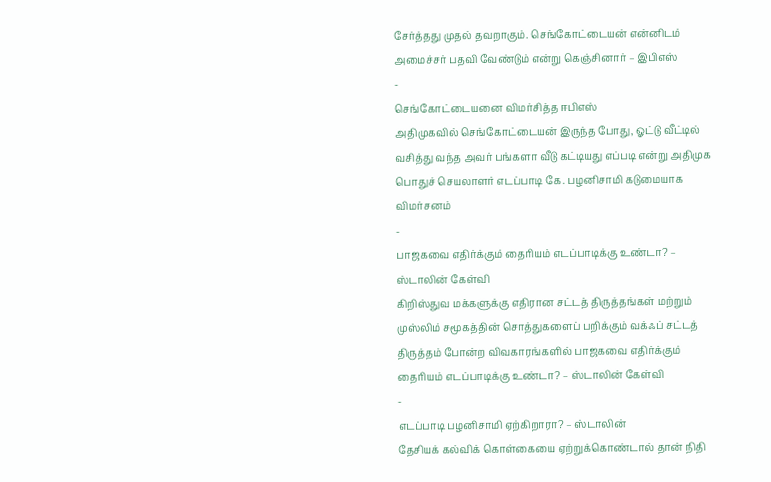சேர்த்தது முதல் தவறாகும். செங்கோட்டையன் என்னிடம் அமைச்சர் பதவி வேண்டும் என்று கெஞ்சினார் – இபிஎஸ்
-
செங்கோட்டையனை விமர்சித்த ஈபிஎஸ்
அதிமுகவில் செங்கோட்டையன் இருந்த போது, ஓட்டு வீட்டில் வசித்து வந்த அவர் பங்களா வீடு கட்டியது எப்படி என்று அதிமுக பொதுச் செயலாளர் எடப்பாடி கே. பழனிசாமி கடுமையாக விமர்சனம்
-
பாஜகவை எதிர்க்கும் தைரியம் எடப்பாடிக்கு உண்டா? – ஸ்டாலின் கேள்வி
கிறிஸ்துவ மக்களுக்கு எதிரான சட்டத் திருத்தங்கள் மற்றும் முஸ்லிம் சமூகத்தின் சொத்துகளைப் பறிக்கும் வக்ஃப் சட்டத் திருத்தம் போன்ற விவகாரங்களில் பாஜகவை எதிர்க்கும் தைரியம் எடப்பாடிக்கு உண்டா? – ஸ்டாலின் கேள்வி
-
எடப்பாடி பழனிசாமி ஏற்கிறாரா? – ஸ்டாலின்
தேசியக் கல்விக் கொள்கையை ஏற்றுக்கொண்டால் தான் நிதி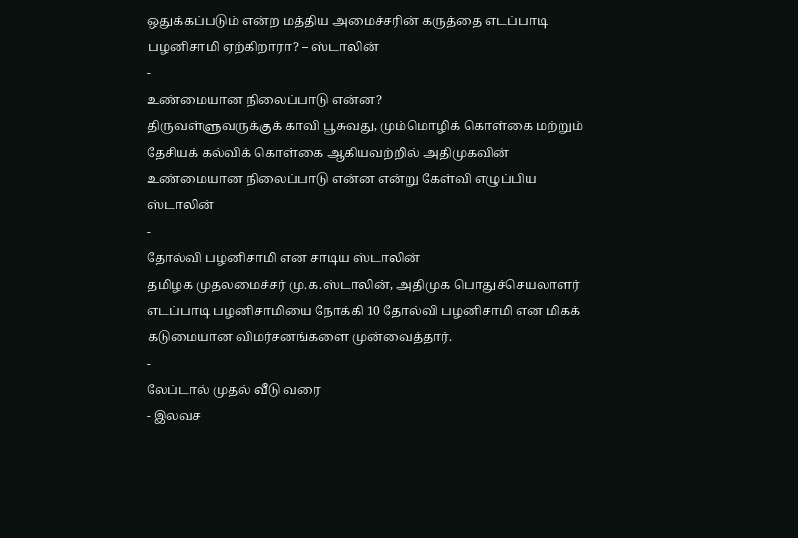ஒதுக்கப்படும் என்ற மத்திய அமைச்சரின் கருத்தை எடப்பாடி பழனிசாமி ஏற்கிறாரா? – ஸ்டாலின்
-
உண்மையான நிலைப்பாடு என்ன?
திருவள்ளுவருக்குக் காவி பூசுவது, மும்மொழிக் கொள்கை மற்றும் தேசியக் கல்விக் கொள்கை ஆகியவற்றில் அதிமுகவின் உண்மையான நிலைப்பாடு என்ன என்று கேள்வி எழுப்பிய ஸ்டாலின்
-
தோல்வி பழனிசாமி என சாடிய ஸ்டாலின்
தமிழக முதலமைச்சர் மு.க.ஸ்டாலின், அதிமுக பொதுச்செயலாளர் எடப்பாடி பழனிசாமியை நோக்கி 10 தோல்வி பழனிசாமி என மிகக் கடுமையான விமர்சனங்களை முன்வைத்தார்.
-
லேப்டால் முதல் வீடு வரை
- இலவச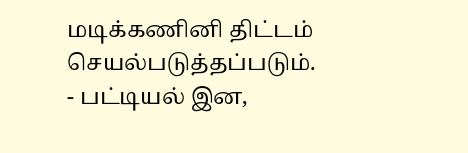மடிக்கணினி திட்டம் செயல்படுத்தப்படும்.
- பட்டியல் இன,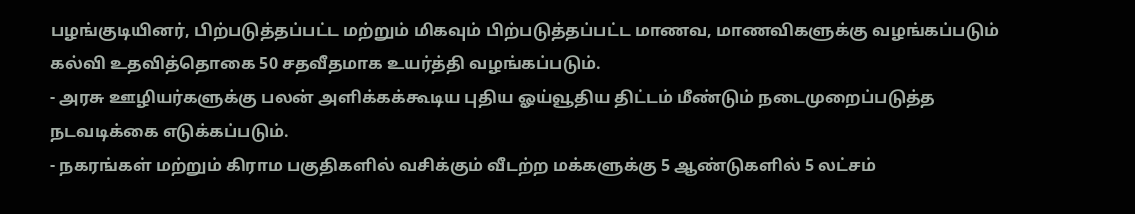பழங்குடியினர், பிற்படுத்தப்பட்ட மற்றும் மிகவும் பிற்படுத்தப்பட்ட மாணவ, மாணவிகளுக்கு வழங்கப்படும் கல்வி உதவித்தொகை 50 சதவீதமாக உயர்த்தி வழங்கப்படும்.
- அரசு ஊழியர்களுக்கு பலன் அளிக்கக்கூடிய புதிய ஓய்வூதிய திட்டம் மீண்டும் நடைமுறைப்படுத்த நடவடிக்கை எடுக்கப்படும்.
- நகரங்கள் மற்றும் கிராம பகுதிகளில் வசிக்கும் வீடற்ற மக்களுக்கு 5 ஆண்டுகளில் 5 லட்சம்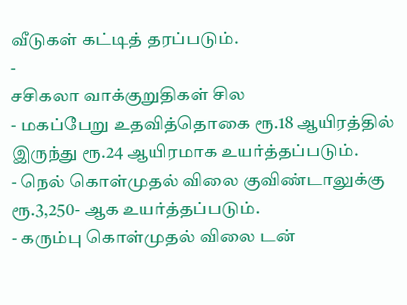வீடுகள் கட்டித் தரப்படும்.
-
சசிகலா வாக்குறுதிகள் சில
- மகப்பேறு உதவித்தொகை ரூ.18 ஆயிரத்தில் இருந்து ரூ.24 ஆயிரமாக உயர்த்தப்படும்.
- நெல் கொள்முதல் விலை குவிண்டாலுக்கு ரூ.3,250- ஆக உயர்த்தப்படும்.
- கரும்பு கொள்முதல் விலை டன்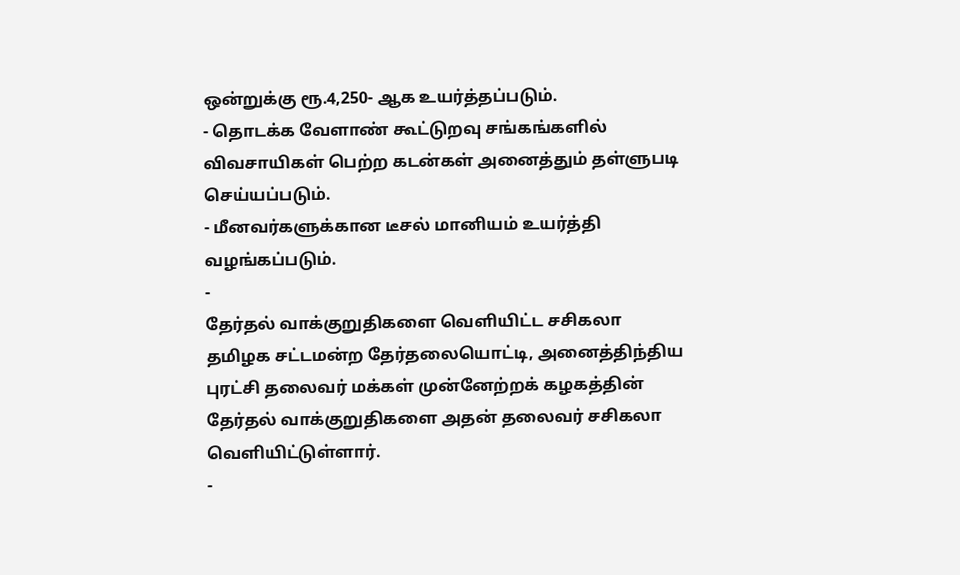ஒன்றுக்கு ரூ.4,250- ஆக உயர்த்தப்படும்.
- தொடக்க வேளாண் கூட்டுறவு சங்கங்களில் விவசாயிகள் பெற்ற கடன்கள் அனைத்தும் தள்ளுபடி செய்யப்படும்.
- மீனவர்களுக்கான டீசல் மானியம் உயர்த்தி வழங்கப்படும்.
-
தேர்தல் வாக்குறுதிகளை வெளியிட்ட சசிகலா
தமிழக சட்டமன்ற தேர்தலையொட்டி, அனைத்திந்திய புரட்சி தலைவர் மக்கள் முன்னேற்றக் கழகத்தின் தேர்தல் வாக்குறுதிகளை அதன் தலைவர் சசிகலா வெளியிட்டுள்ளார்.
-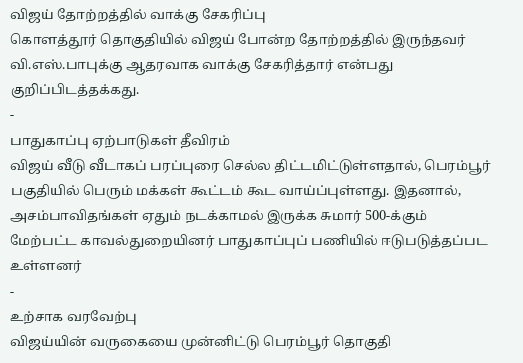விஜய் தோற்றத்தில் வாக்கு சேகரிப்பு
கொளத்தூர் தொகுதியில் விஜய் போன்ற தோற்றத்தில் இருந்தவர் வி.எஸ்.பாபுக்கு ஆதரவாக வாக்கு சேகரித்தார் என்பது குறிப்பிடத்தக்கது.
-
பாதுகாப்பு ஏற்பாடுகள் தீவிரம்
விஜய் வீடு வீடாகப் பரப்புரை செல்ல திட்டமிட்டுள்ளதால், பெரம்பூர் பகுதியில் பெரும் மக்கள் கூட்டம் கூட வாய்ப்புள்ளது. இதனால், அசம்பாவிதங்கள் ஏதும் நடக்காமல் இருக்க சுமார் 500-க்கும் மேற்பட்ட காவல்துறையினர் பாதுகாப்புப் பணியில் ஈடுபடுத்தப்பட உள்ளனர்
-
உற்சாக வரவேற்பு
விஜய்யின் வருகையை முன்னிட்டு பெரம்பூர் தொகுதி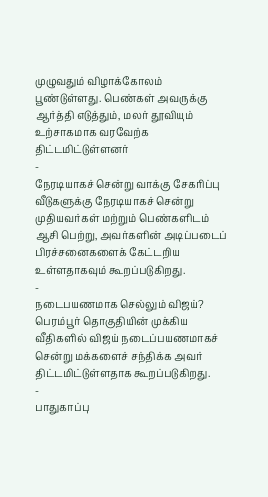முழுவதும் விழாக்கோலம் பூண்டுள்ளது. பெண்கள் அவருக்கு ஆர்த்தி எடுத்தும், மலர் தூவியும் உற்சாகமாக வரவேற்க திட்டமிட்டுள்ளனர்
-
நேரடியாகச் சென்று வாக்கு சேகரிப்பு
வீடுகளுக்கு நேரடியாகச் சென்று முதியவர்கள் மற்றும் பெண்களிடம் ஆசி பெற்று, அவர்களின் அடிப்படைப் பிரச்சனைகளைக் கேட்டறிய உள்ளதாகவும் கூறப்படுகிறது.
-
நடைபயணமாக செல்லும் விஜய்?
பெரம்பூர் தொகுதியின் முக்கிய வீதிகளில் விஜய் நடைப்பயணமாகச் சென்று மக்களைச் சந்திக்க அவர் திட்டமிட்டுள்ளதாக கூறப்படுகிறது.
-
பாதுகாப்பு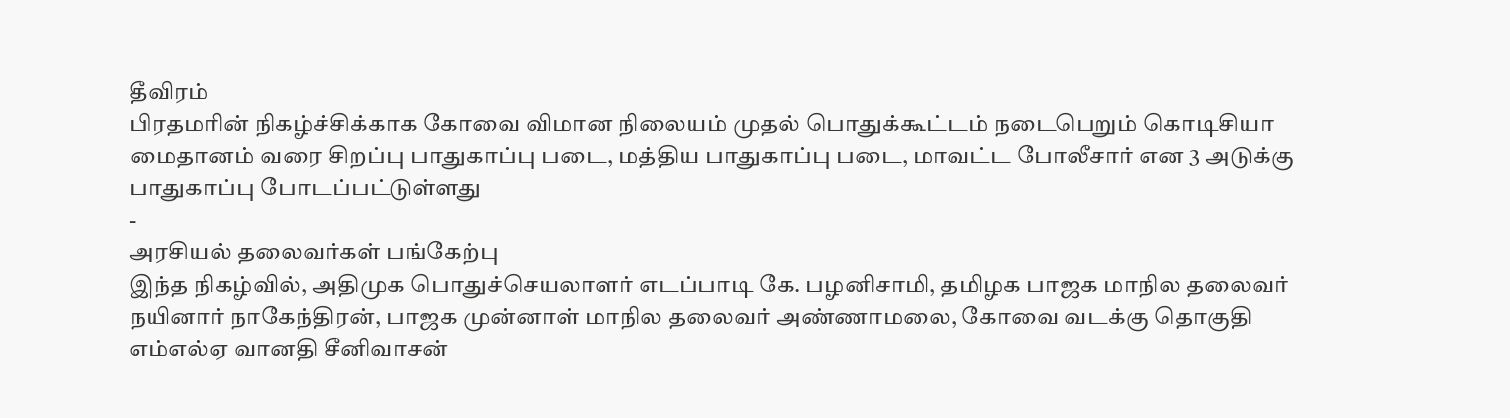தீவிரம்
பிரதமரின் நிகழ்ச்சிக்காக கோவை விமான நிலையம் முதல் பொதுக்கூட்டம் நடைபெறும் கொடிசியா மைதானம் வரை சிறப்பு பாதுகாப்பு படை, மத்திய பாதுகாப்பு படை, மாவட்ட போலீசார் என 3 அடுக்கு பாதுகாப்பு போடப்பட்டுள்ளது
-
அரசியல் தலைவர்கள் பங்கேற்பு
இந்த நிகழ்வில், அதிமுக பொதுச்செயலாளர் எடப்பாடி கே. பழனிசாமி, தமிழக பாஜக மாநில தலைவர் நயினார் நாகேந்திரன், பாஜக முன்னாள் மாநில தலைவர் அண்ணாமலை, கோவை வடக்கு தொகுதி எம்எல்ஏ வானதி சீனிவாசன்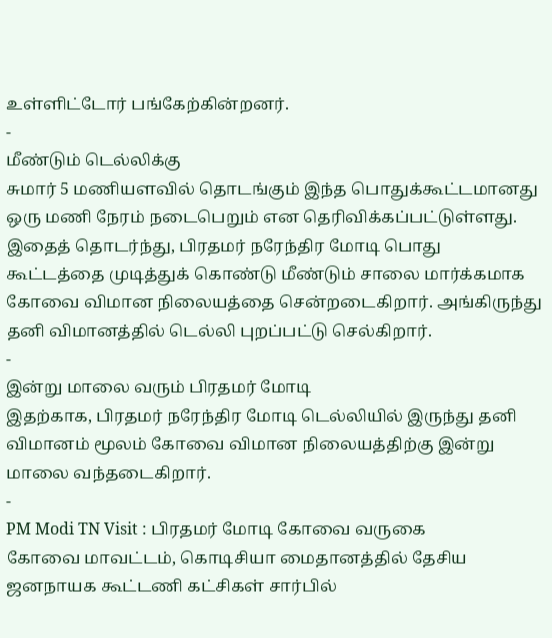உள்ளிட்டோர் பங்கேற்கின்றனர்.
-
மீண்டும் டெல்லிக்கு
சுமார் 5 மணியளவில் தொடங்கும் இந்த பொதுக்கூட்டமானது ஒரு மணி நேரம் நடைபெறும் என தெரிவிக்கப்பட்டுள்ளது. இதைத் தொடர்ந்து, பிரதமர் நரேந்திர மோடி பொது கூட்டத்தை முடித்துக் கொண்டு மீண்டும் சாலை மார்க்கமாக கோவை விமான நிலையத்தை சென்றடைகிறார். அங்கிருந்து தனி விமானத்தில் டெல்லி புறப்பட்டு செல்கிறார்.
-
இன்று மாலை வரும் பிரதமர் மோடி
இதற்காக, பிரதமர் நரேந்திர மோடி டெல்லியில் இருந்து தனி விமானம் மூலம் கோவை விமான நிலையத்திற்கு இன்று மாலை வந்தடைகிறார்.
-
PM Modi TN Visit : பிரதமர் மோடி கோவை வருகை
கோவை மாவட்டம், கொடிசியா மைதானத்தில் தேசிய ஜனநாயக கூட்டணி கட்சிகள் சார்பில்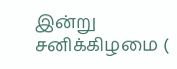இன்று சனிக்கிழமை (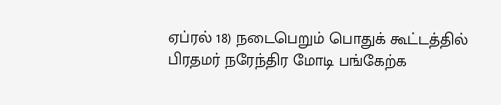ஏப்ரல் 18) நடைபெறும் பொதுக் கூட்டத்தில் பிரதமர் நரேந்திர மோடி பங்கேற்க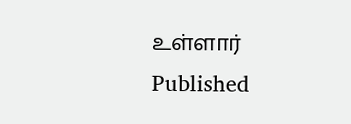உள்ளார்
Published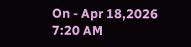On - Apr 18,2026 7:20 AM